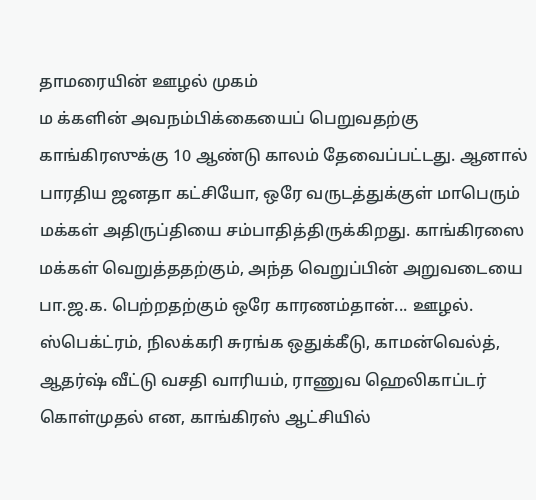தாமரையின் ஊழல் முகம்
ம க்களின் அவநம்பிக்கையைப் பெறுவதற்கு காங்கிரஸுக்கு 10 ஆண்டு காலம் தேவைப்பட்டது. ஆனால் பாரதிய ஜனதா கட்சியோ, ஒரே வருடத்துக்குள் மாபெரும் மக்கள் அதிருப்தியை சம்பாதித்திருக்கிறது. காங்கிரஸை மக்கள் வெறுத்ததற்கும், அந்த வெறுப்பின் அறுவடையை பா.ஜ.க. பெற்றதற்கும் ஒரே காரணம்தான்... ஊழல். ஸ்பெக்ட்ரம், நிலக்கரி சுரங்க ஒதுக்கீடு, காமன்வெல்த், ஆதர்ஷ் வீட்டு வசதி வாரியம், ராணுவ ஹெலிகாப்டர் கொள்முதல் என, காங்கிரஸ் ஆட்சியில்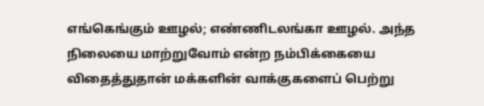எங்கெங்கும் ஊழல்; எண்ணிடலங்கா ஊழல். அந்த நிலையை மாற்றுவோம் என்ற நம்பிக்கையை விதைத்துதான் மக்களின் வாக்குகளைப் பெற்று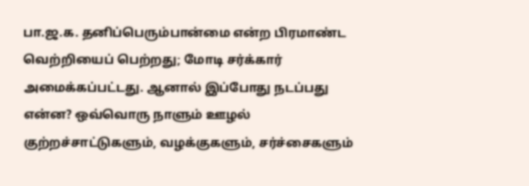பா.ஜ.க. தனிப்பெரும்பான்மை என்ற பிரமாண்ட வெற்றியைப் பெற்றது; மோடி சர்க்கார் அமைக்கப்பட்டது. ஆனால் இப்போது நடப்பது என்ன? ஒவ்வொரு நாளும் ஊழல் குற்றச்சாட்டுகளும், வழக்குகளும், சர்ச்சைகளும்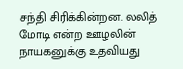சந்தி சிரிக்கின்றன. லலித் மோடி என்ற ஊழலின் நாயகனுக்கு உதவியது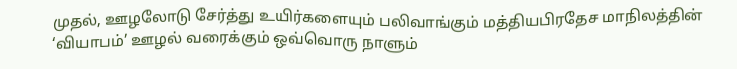முதல், ஊழலோடு சேர்த்து உயிர்களையும் பலிவாங்கும் மத்தியபிரதேச மாநிலத்தின் ‘வியாபம்’ ஊழல் வரைக்கும் ஒவ்வொரு நாளும்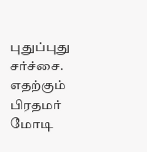புதுப்புது சர்ச்சை. எதற்கும் பிரதமர் மோடி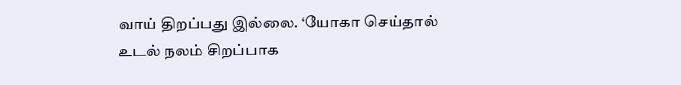வாய் திறப்பது இல்லை. ‘யோகா செய்தால் உடல் நலம் சிறப்பாக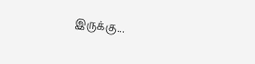இருக்கு...